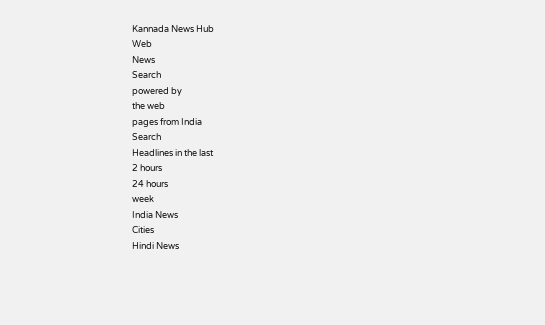Kannada News Hub
Web
News
Search
powered by
the web
pages from India
Search
Headlines in the last
2 hours
24 hours
week
India News
Cities
Hindi News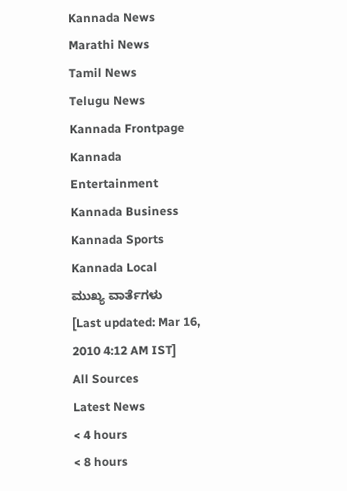Kannada News
Marathi News
Tamil News
Telugu News
Kannada Frontpage
Kannada Entertainment
Kannada Business
Kannada Sports
Kannada Local
ಮುಖ್ಯ ವಾರ್ತೆಗಳು
[Last updated: Mar 16, 2010 4:12 AM IST]
All Sources
Latest News
< 4 hours
< 8 hours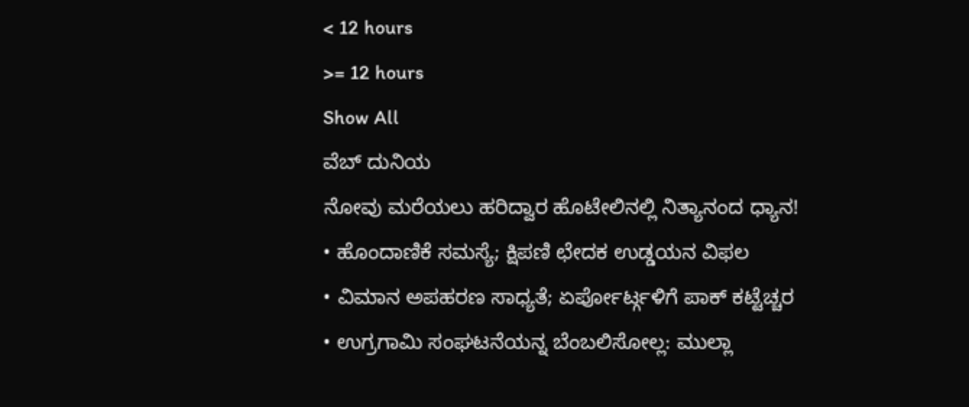< 12 hours
>= 12 hours
Show All
ವೆಬ್ ದುನಿಯ
ನೋವು ಮರೆಯಲು ಹರಿದ್ವಾರ ಹೊಟೇಲಿನಲ್ಲಿ ನಿತ್ಯಾನಂದ ಧ್ಯಾನ!
• ಹೊಂದಾಣಿಕೆ ಸಮಸ್ಯೆ; ಕ್ಷಿಪಣಿ ಛೇದಕ ಉಡ್ಡಯನ ವಿಫಲ
• ವಿಮಾನ ಅಪಹರಣ ಸಾಧ್ಯತೆ; ಏರ್ಪೋರ್ಟ್ಗಳಿಗೆ ಪಾಕ್ ಕಟ್ಟೆಚ್ಚರ
• ಉಗ್ರಗಾಮಿ ಸಂಘಟನೆಯನ್ನ ಬೆಂಬಲಿಸೋಲ್ಲ: ಮುಲ್ಲಾ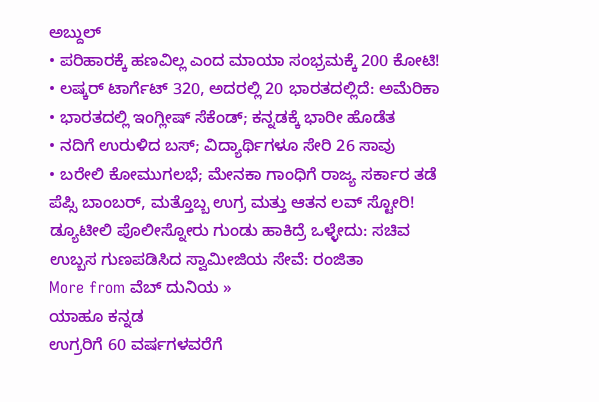ಅಬ್ದುಲ್
• ಪರಿಹಾರಕ್ಕೆ ಹಣವಿಲ್ಲ ಎಂದ ಮಾಯಾ ಸಂಭ್ರಮಕ್ಕೆ 200 ಕೋಟಿ!
• ಲಷ್ಕರ್ ಟಾರ್ಗೆಟ್ 320, ಅದರಲ್ಲಿ 20 ಭಾರತದಲ್ಲಿದೆ: ಅಮೆರಿಕಾ
• ಭಾರತದಲ್ಲಿ ಇಂಗ್ಲೀಷ್ ಸೆಕೆಂಡ್; ಕನ್ನಡಕ್ಕೆ ಭಾರೀ ಹೊಡೆತ
• ನದಿಗೆ ಉರುಳಿದ ಬಸ್; ವಿದ್ಯಾರ್ಥಿಗಳೂ ಸೇರಿ 26 ಸಾವು
• ಬರೇಲಿ ಕೋಮುಗಲಭೆ; ಮೇನಕಾ ಗಾಂಧಿಗೆ ರಾಜ್ಯ ಸರ್ಕಾರ ತಡೆ
ಪೆಪ್ಸಿ ಬಾಂಬರ್, ಮತ್ತೊಬ್ಬ ಉಗ್ರ ಮತ್ತು ಆತನ ಲವ್ ಸ್ಟೋರಿ!
ಡ್ಯೂಟೀಲಿ ಪೊಲೀಸ್ನೋರು ಗುಂಡು ಹಾಕಿದ್ರೆ ಒಳ್ಳೇದು: ಸಚಿವ
ಉಬ್ಬಸ ಗುಣಪಡಿಸಿದ ಸ್ವಾಮೀಜಿಯ ಸೇವೆ: ರಂಜಿತಾ
More from ವೆಬ್ ದುನಿಯ »
ಯಾಹೂ ಕನ್ನಡ
ಉಗ್ರರಿಗೆ 60 ವರ್ಷಗಳವರೆಗೆ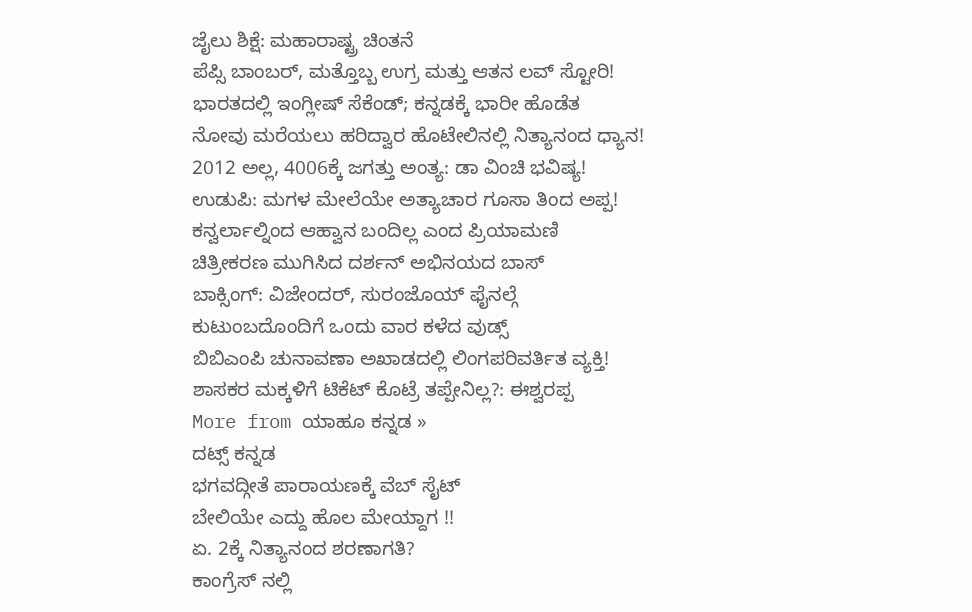ಜೈಲು ಶಿಕ್ಷೆ: ಮಹಾರಾಷ್ಟ್ರ ಚಿಂತನೆ
ಪೆಪ್ಸಿ ಬಾಂಬರ್, ಮತ್ತೊಬ್ಬ ಉಗ್ರ ಮತ್ತು ಆತನ ಲವ್ ಸ್ಟೋರಿ!
ಭಾರತದಲ್ಲಿ ಇಂಗ್ಲೀಷ್ ಸೆಕೆಂಡ್; ಕನ್ನಡಕ್ಕೆ ಭಾರೀ ಹೊಡೆತ
ನೋವು ಮರೆಯಲು ಹರಿದ್ವಾರ ಹೊಟೇಲಿನಲ್ಲಿ ನಿತ್ಯಾನಂದ ಧ್ಯಾನ!
2012 ಅಲ್ಲ, 4006ಕ್ಕೆ ಜಗತ್ತು ಅಂತ್ಯ: ಡಾ ವಿಂಚಿ ಭವಿಷ್ಯ!
ಉಡುಪಿ: ಮಗಳ ಮೇಲೆಯೇ ಅತ್ಯಾಚಾರ ಗೂಸಾ ತಿಂದ ಅಪ್ಪ!
ಕನ್ವರ್ಲಾಲ್ನಿಂದ ಆಹ್ವಾನ ಬಂದಿಲ್ಲ ಎಂದ ಪ್ರಿಯಾಮಣಿ
ಚಿತ್ರೀಕರಣ ಮುಗಿಸಿದ ದರ್ಶನ್ ಅಭಿನಯದ ಬಾಸ್
ಬಾಕ್ಸಿಂಗ್: ವಿಜೇಂದರ್, ಸುರಂಜೊಯ್ ಫೈನಲ್ಗೆ
ಕುಟುಂಬದೊಂದಿಗೆ ಒಂದು ವಾರ ಕಳೆದ ವುಡ್ಸ್
ಬಿಬಿಎಂಪಿ ಚುನಾವಣಾ ಅಖಾಡದಲ್ಲಿ ಲಿಂಗಪರಿವರ್ತಿತ ವ್ಯಕ್ತಿ!
ಶಾಸಕರ ಮಕ್ಕಳಿಗೆ ಟಿಕೆಟ್ ಕೊಟ್ರೆ ತಪ್ಪೇನಿಲ್ಲ?: ಈಶ್ವರಪ್ಪ
More from ಯಾಹೂ ಕನ್ನಡ »
ದಟ್ಸ್ ಕನ್ನಡ
ಭಗವದ್ಗೀತೆ ಪಾರಾಯಣಕ್ಕೆ ವೆಬ್ ಸೈಟ್
ಬೇಲಿಯೇ ಎದ್ದು ಹೊಲ ಮೇಯ್ದಾಗ !!
ಏ. 2ಕ್ಕೆ ನಿತ್ಯಾನಂದ ಶರಣಾಗತಿ?
ಕಾಂಗ್ರೆಸ್ ನಲ್ಲಿ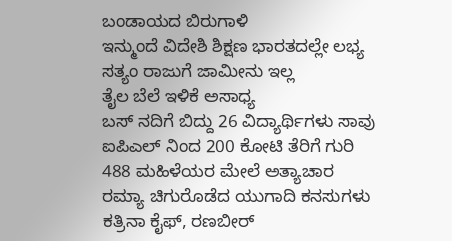ಬಂಡಾಯದ ಬಿರುಗಾಳಿ
ಇನ್ಮುಂದೆ ವಿದೇಶಿ ಶಿಕ್ಷಣ ಭಾರತದಲ್ಲೇ ಲಭ್ಯ
ಸತ್ಯಂ ರಾಜುಗೆ ಜಾಮೀನು ಇಲ್ಲ
ತೈಲ ಬೆಲೆ ಇಳಿಕೆ ಅಸಾಧ್ಯ
ಬಸ್ ನದಿಗೆ ಬಿದ್ದು 26 ವಿದ್ಯಾರ್ಥಿಗಳು ಸಾವು
ಐಪಿಎಲ್ ನಿಂದ 200 ಕೋಟಿ ತೆರಿಗೆ ಗುರಿ
488 ಮಹಿಳೆಯರ ಮೇಲೆ ಅತ್ಯಾಚಾರ
ರಮ್ಯಾ ಚಿಗುರೊಡೆದ ಯುಗಾದಿ ಕನಸುಗಳು
ಕತ್ರಿನಾ ಕೈಫ್, ರಣಬೀರ್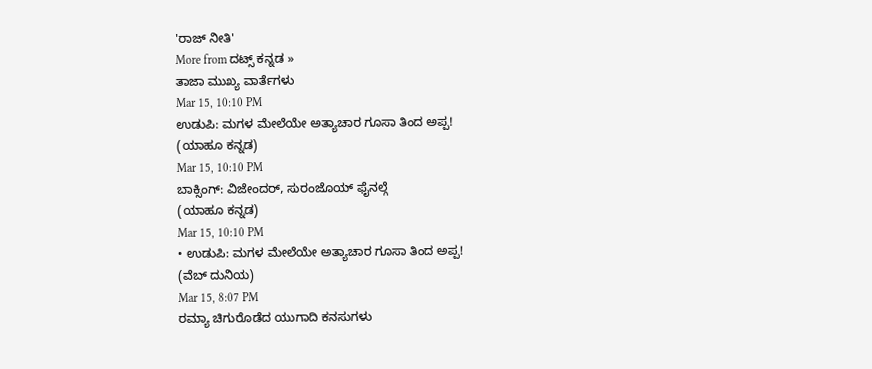'ರಾಜ್ ನೀತಿ'
More from ದಟ್ಸ್ ಕನ್ನಡ »
ತಾಜಾ ಮುಖ್ಯ ವಾರ್ತೆಗಳು
Mar 15, 10:10 PM
ಉಡುಪಿ: ಮಗಳ ಮೇಲೆಯೇ ಅತ್ಯಾಚಾರ ಗೂಸಾ ತಿಂದ ಅಪ್ಪ!
(ಯಾಹೂ ಕನ್ನಡ)
Mar 15, 10:10 PM
ಬಾಕ್ಸಿಂಗ್: ವಿಜೇಂದರ್, ಸುರಂಜೊಯ್ ಫೈನಲ್ಗೆ
(ಯಾಹೂ ಕನ್ನಡ)
Mar 15, 10:10 PM
• ಉಡುಪಿ: ಮಗಳ ಮೇಲೆಯೇ ಅತ್ಯಾಚಾರ ಗೂಸಾ ತಿಂದ ಅಪ್ಪ!
(ವೆಬ್ ದುನಿಯ)
Mar 15, 8:07 PM
ರಮ್ಯಾ ಚಿಗುರೊಡೆದ ಯುಗಾದಿ ಕನಸುಗಳು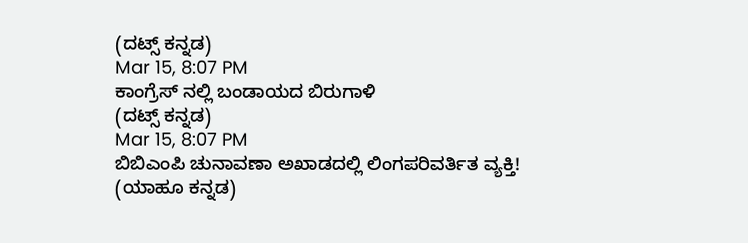(ದಟ್ಸ್ ಕನ್ನಡ)
Mar 15, 8:07 PM
ಕಾಂಗ್ರೆಸ್ ನಲ್ಲಿ ಬಂಡಾಯದ ಬಿರುಗಾಳಿ
(ದಟ್ಸ್ ಕನ್ನಡ)
Mar 15, 8:07 PM
ಬಿಬಿಎಂಪಿ ಚುನಾವಣಾ ಅಖಾಡದಲ್ಲಿ ಲಿಂಗಪರಿವರ್ತಿತ ವ್ಯಕ್ತಿ!
(ಯಾಹೂ ಕನ್ನಡ)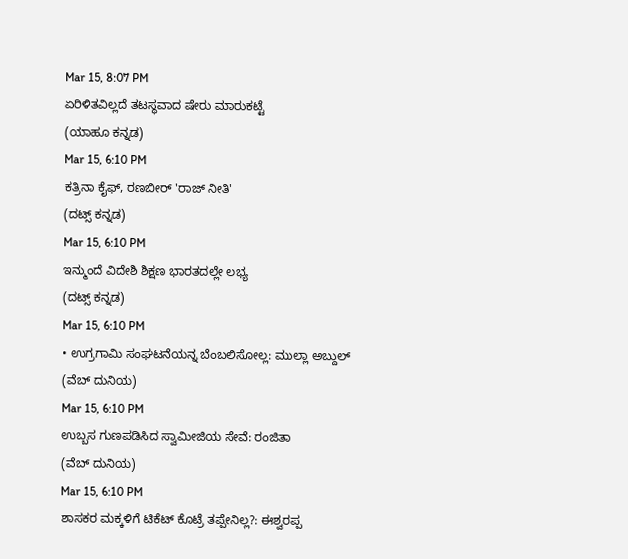Mar 15, 8:07 PM
ಏರಿಳಿತವಿಲ್ಲದೆ ತಟಸ್ಥವಾದ ಷೇರು ಮಾರುಕಟ್ಟೆ
(ಯಾಹೂ ಕನ್ನಡ)
Mar 15, 6:10 PM
ಕತ್ರಿನಾ ಕೈಫ್, ರಣಬೀರ್ 'ರಾಜ್ ನೀತಿ'
(ದಟ್ಸ್ ಕನ್ನಡ)
Mar 15, 6:10 PM
ಇನ್ಮುಂದೆ ವಿದೇಶಿ ಶಿಕ್ಷಣ ಭಾರತದಲ್ಲೇ ಲಭ್ಯ
(ದಟ್ಸ್ ಕನ್ನಡ)
Mar 15, 6:10 PM
• ಉಗ್ರಗಾಮಿ ಸಂಘಟನೆಯನ್ನ ಬೆಂಬಲಿಸೋಲ್ಲ: ಮುಲ್ಲಾ ಅಬ್ದುಲ್
(ವೆಬ್ ದುನಿಯ)
Mar 15, 6:10 PM
ಉಬ್ಬಸ ಗುಣಪಡಿಸಿದ ಸ್ವಾಮೀಜಿಯ ಸೇವೆ: ರಂಜಿತಾ
(ವೆಬ್ ದುನಿಯ)
Mar 15, 6:10 PM
ಶಾಸಕರ ಮಕ್ಕಳಿಗೆ ಟಿಕೆಟ್ ಕೊಟ್ರೆ ತಪ್ಪೇನಿಲ್ಲ?: ಈಶ್ವರಪ್ಪ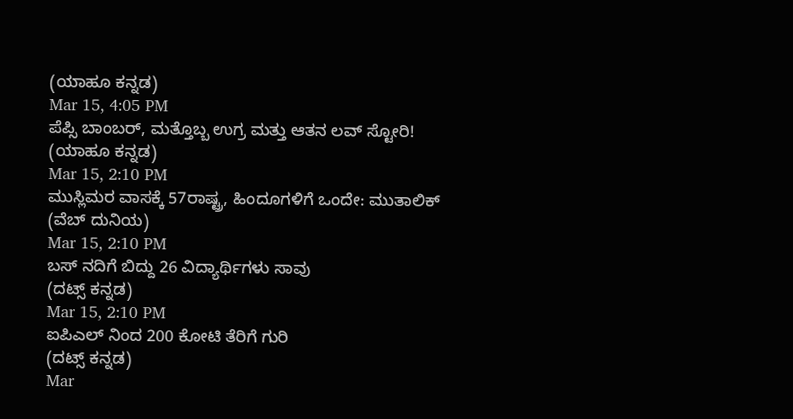(ಯಾಹೂ ಕನ್ನಡ)
Mar 15, 4:05 PM
ಪೆಪ್ಸಿ ಬಾಂಬರ್, ಮತ್ತೊಬ್ಬ ಉಗ್ರ ಮತ್ತು ಆತನ ಲವ್ ಸ್ಟೋರಿ!
(ಯಾಹೂ ಕನ್ನಡ)
Mar 15, 2:10 PM
ಮುಸ್ಲಿಮರ ವಾಸಕ್ಕೆ 57ರಾಷ್ಟ್ರ, ಹಿಂದೂಗಳಿಗೆ ಒಂದೇ: ಮುತಾಲಿಕ್
(ವೆಬ್ ದುನಿಯ)
Mar 15, 2:10 PM
ಬಸ್ ನದಿಗೆ ಬಿದ್ದು 26 ವಿದ್ಯಾರ್ಥಿಗಳು ಸಾವು
(ದಟ್ಸ್ ಕನ್ನಡ)
Mar 15, 2:10 PM
ಐಪಿಎಲ್ ನಿಂದ 200 ಕೋಟಿ ತೆರಿಗೆ ಗುರಿ
(ದಟ್ಸ್ ಕನ್ನಡ)
Mar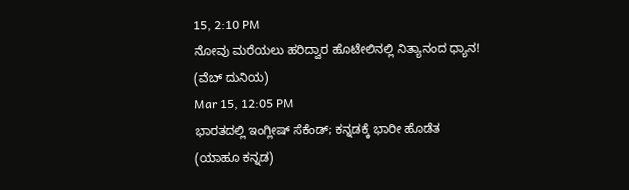15, 2:10 PM
ನೋವು ಮರೆಯಲು ಹರಿದ್ವಾರ ಹೊಟೇಲಿನಲ್ಲಿ ನಿತ್ಯಾನಂದ ಧ್ಯಾನ!
(ವೆಬ್ ದುನಿಯ)
Mar 15, 12:05 PM
ಭಾರತದಲ್ಲಿ ಇಂಗ್ಲೀಷ್ ಸೆಕೆಂಡ್; ಕನ್ನಡಕ್ಕೆ ಭಾರೀ ಹೊಡೆತ
(ಯಾಹೂ ಕನ್ನಡ)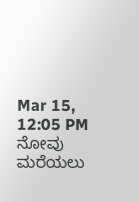Mar 15, 12:05 PM
ನೋವು ಮರೆಯಲು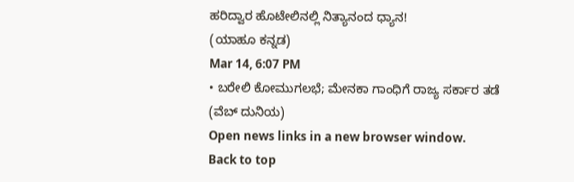ಹರಿದ್ವಾರ ಹೊಟೇಲಿನಲ್ಲಿ ನಿತ್ಯಾನಂದ ಧ್ಯಾನ!
(ಯಾಹೂ ಕನ್ನಡ)
Mar 14, 6:07 PM
• ಬರೇಲಿ ಕೋಮುಗಲಭೆ; ಮೇನಕಾ ಗಾಂಧಿಗೆ ರಾಜ್ಯ ಸರ್ಕಾರ ತಡೆ
(ವೆಬ್ ದುನಿಯ)
Open news links in a new browser window.
Back to top